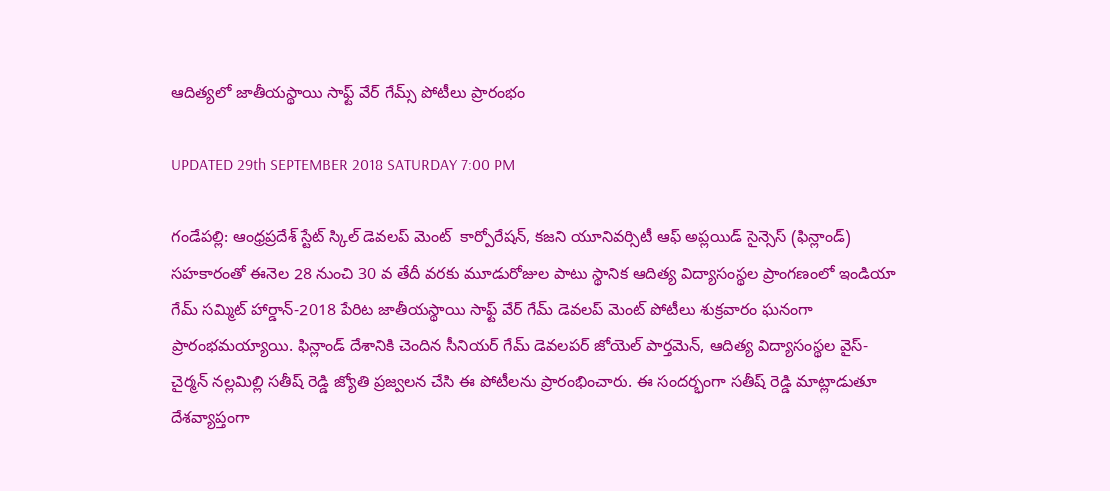ఆదిత్యలో జాతీయస్థాయి సాఫ్ట్ వేర్ గేమ్స్ పోటీలు ప్రారంభం

UPDATED 29th SEPTEMBER 2018 SATURDAY 7:00 PM

గండేపల్లి: ఆంధ్రప్రదేశ్ స్టేట్ స్కిల్ డెవలప్ మెంట్  కార్పోరేషన్, కజని యూనివర్సిటీ ఆఫ్ అప్లయిడ్ సైన్సెస్ (ఫిన్లాండ్) సహకారంతో ఈనెల 28 నుంచి 30 వ తేదీ వరకు మూడురోజుల పాటు స్థానిక ఆదిత్య విద్యాసంస్థల ప్రాంగణంలో ఇండియా గేమ్ సమ్మిట్ హార్డాన్-2018 పేరిట జాతీయస్థాయి సాఫ్ట్ వేర్ గేమ్ డెవలప్ మెంట్ పోటీలు శుక్రవారం ఘనంగా ప్రారంభమయ్యాయి. ఫిన్లాండ్ దేశానికి చెందిన సీనియర్ గేమ్ డెవలపర్ జోయెల్ పార్తమెన్, ఆదిత్య విద్యాసంస్థల వైస్-చైర్మన్ నల్లమిల్లి సతీష్ రెడ్డి జ్యోతి ప్రజ్వలన చేసి ఈ పోటీలను ప్రారంభించారు. ఈ సందర్భంగా సతీష్ రెడ్డి మాట్లాడుతూ దేశవ్యాప్తంగా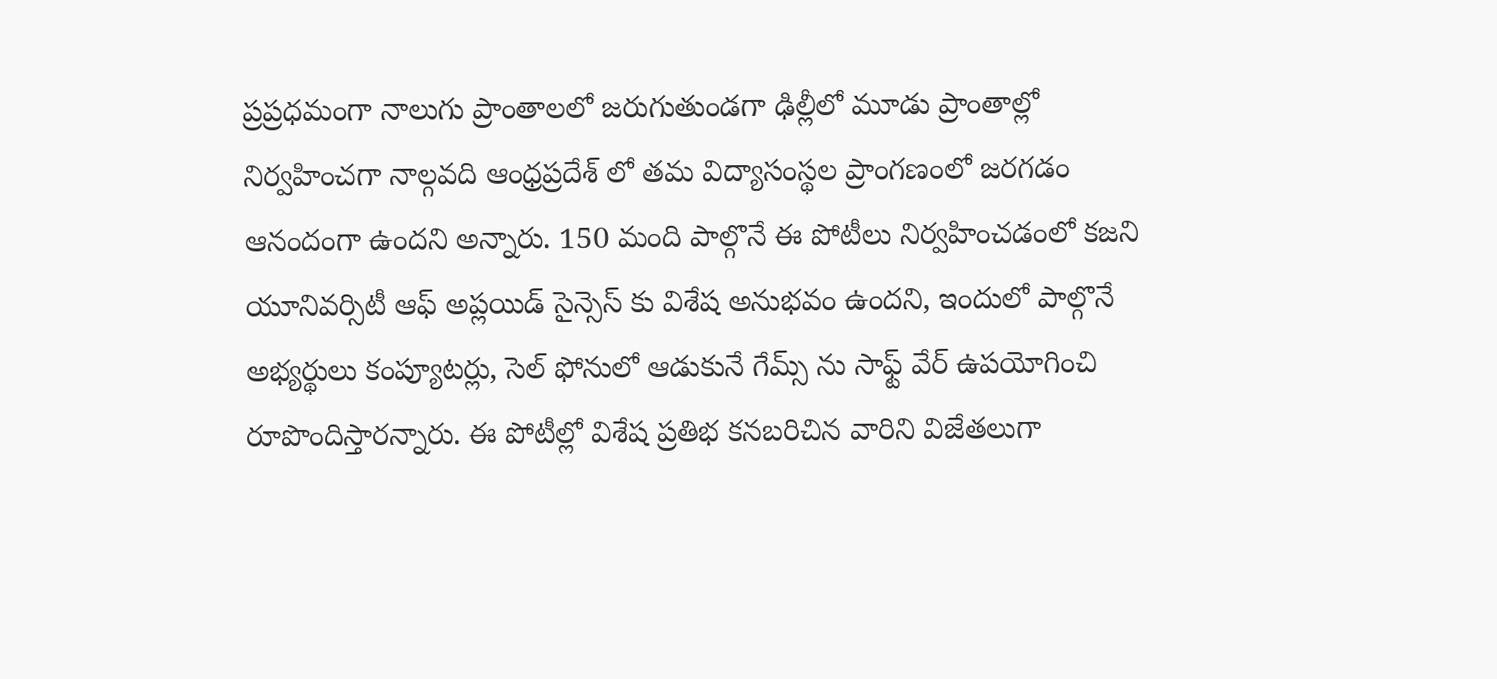ప్రప్రధమంగా నాలుగు ప్రాంతాలలో జరుగుతుండగా ఢిల్లీలో మూడు ప్రాంతాల్లో నిర్వహించగా నాల్గవది ఆంధ్రప్రదేశ్ లో తమ విద్యాసంస్థల ప్రాంగణంలో జరగడం ఆనందంగా ఉందని అన్నారు. 150 మంది పాల్గొనే ఈ పోటీలు నిర్వహించడంలో కజని యూనివర్సిటీ ఆఫ్ అప్లయిడ్ సైన్సెస్ కు విశేష అనుభవం ఉందని, ఇందులో పాల్గొనే అభ్యర్థులు కంప్యూటర్లు, సెల్ ఫోనులో ఆడుకునే గేమ్స్ ను సాఫ్ట్ వేర్ ఉపయోగించి రూపొందిస్తారన్నారు. ఈ పోటీల్లో విశేష ప్రతిభ కనబరిచిన వారిని విజేతలుగా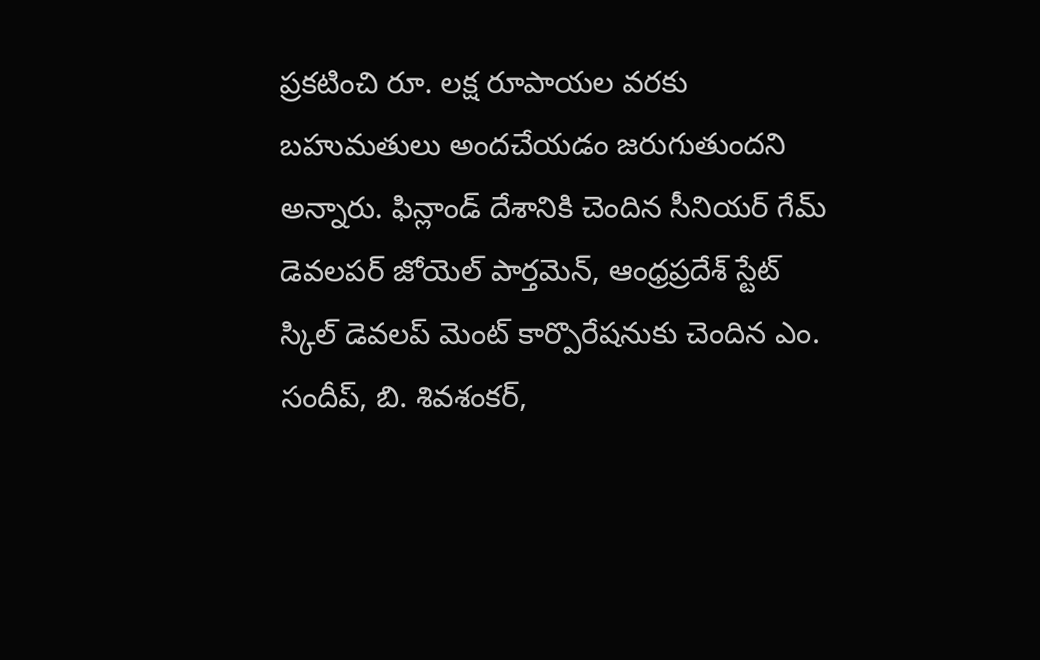ప్రకటించి రూ. లక్ష రూపాయల వరకు బహుమతులు అందచేయడం జరుగుతుందని అన్నారు. ఫిన్లాండ్ దేశానికి చెందిన సీనియర్ గేమ్ డెవలపర్ జోయెల్ పార్తమెన్, ఆంధ్రప్రదేశ్ స్టేట్ స్కిల్ డెవలప్ మెంట్ కార్పొరేషనుకు చెందిన ఎం. సందీప్, బి. శివశంకర్,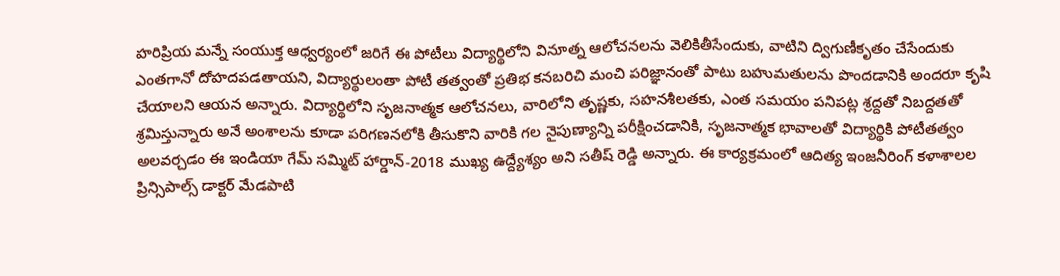హరిప్రియ మన్నే సంయుక్త ఆధ్వర్యంలో జరిగే ఈ పోటీలు విద్యార్థిలోని వినూత్న ఆలోచనలను వెలికితీసేందుకు, వాటిని ద్విగుణీకృతం చేసేందుకు ఎంతగానో దోహదపడతాయని, విద్యార్థులంతా పోటీ తత్వంతో ప్రతిభ కనబరిచి మంచి పరిజ్ఞానంతో పాటు బహుమతులను పొందడానికి అందరూ కృషి చేయాలని ఆయన అన్నారు. విద్యార్థిలోని సృజనాత్మక ఆలోచనలు, వారిలోని తృష్ణకు, సహనశీలతకు, ఎంత సమయం పనిపట్ల శ్రద్దతో నిబద్దతతో శ్రమిస్తున్నారు అనే అంశాలను కూడా పరిగణనలోకి తీసుకొని వారికి గల నైపుణ్యాన్ని పరీక్షించడానికి, సృజనాత్మక భావాలతో విద్యార్థికి పోటీతత్వం అలవర్చడం ఈ ఇండియా గేమ్ సమ్మిట్ హార్డాన్-2018 ముఖ్య ఉద్ద్యేశ్యం అని సతీష్ రెడ్డి అన్నారు. ఈ కార్యక్రమంలో ఆదిత్య ఇంజనీరింగ్ కళాశాలల ప్రిన్సిపాల్స్ డాక్టర్ మేడపాటి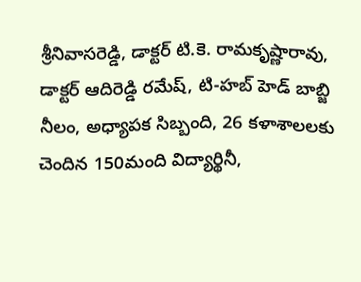శ్రీనివాసరెడ్డి, డాక్టర్ టి.కె. రామకృష్ణారావు, డాక్టర్ ఆదిరెడ్డి రమేష్, టి-హబ్ హెడ్ బాబ్జి నీలం, అధ్యాపక సిబ్బంది, 26 కళాశాలలకు చెందిన 150మంది విద్యార్థినీ,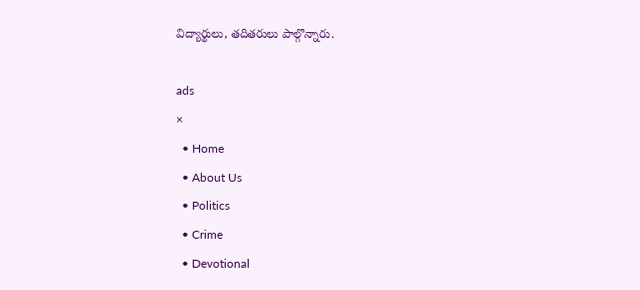విద్యార్థులు, తదితరులు పాల్గొన్నారు.

ads
×
  • Home
  • About Us
  • Politics
  • Crime
  • Devotional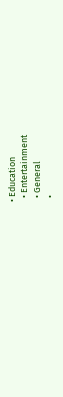• Education
  • Entertainment
  • General
  •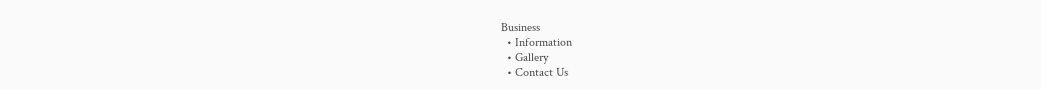Business
  • Information
  • Gallery
  • Contact Us